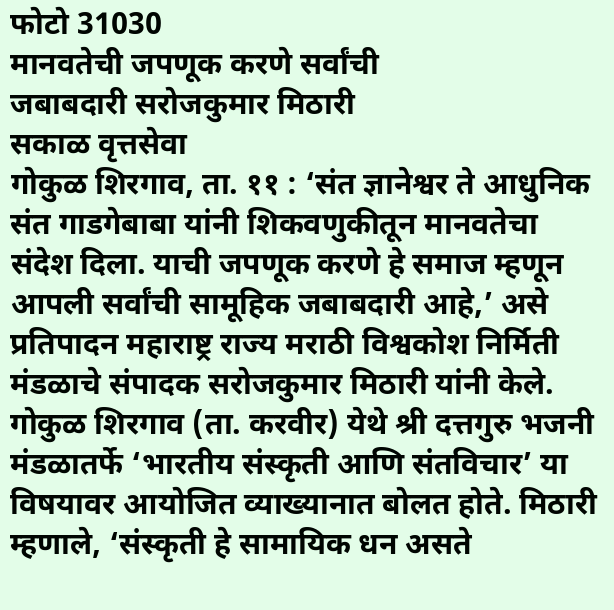फोटो 31030
मानवतेची जपणूक करणे सर्वांची
जबाबदारी सरोजकुमार मिठारी
सकाळ वृत्तसेवा
गोकुळ शिरगाव, ता. ११ : ‘संत ज्ञानेश्वर ते आधुनिक संत गाडगेबाबा यांनी शिकवणुकीतून मानवतेचा संदेश दिला. याची जपणूक करणे हे समाज म्हणून आपली सर्वांची सामूहिक जबाबदारी आहे,’ असे प्रतिपादन महाराष्ट्र राज्य मराठी विश्वकोश निर्मिती मंडळाचे संपादक सरोजकुमार मिठारी यांनी केले.
गोकुळ शिरगाव (ता. करवीर) येथे श्री दत्तगुरु भजनी मंडळातर्फे ‘भारतीय संस्कृती आणि संतविचार’ या विषयावर आयोजित व्याख्यानात बोलत होते. मिठारी म्हणाले, ‘संस्कृती हे सामायिक धन असते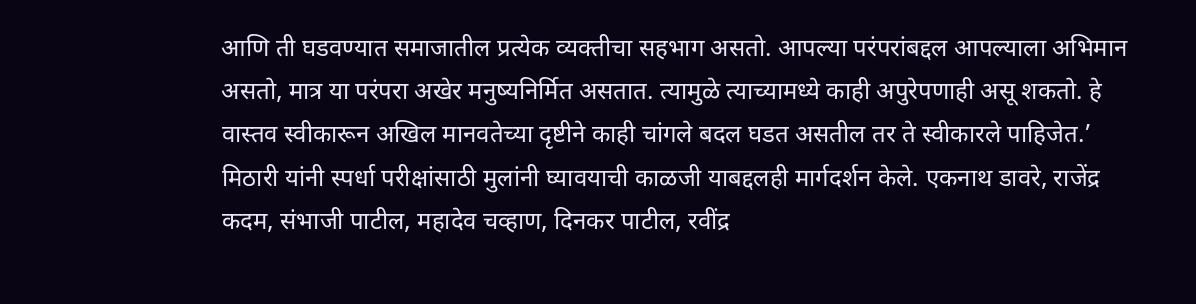आणि ती घडवण्यात समाजातील प्रत्येक व्यक्तीचा सहभाग असतो. आपल्या परंपरांबद्दल आपल्याला अभिमान असतो, मात्र या परंपरा अखेर मनुष्यनिर्मित असतात. त्यामुळे त्याच्यामध्ये काही अपुरेपणाही असू शकतो. हे वास्तव स्वीकारून अखिल मानवतेच्या दृष्टीने काही चांगले बदल घडत असतील तर ते स्वीकारले पाहिजेत.’
मिठारी यांनी स्पर्धा परीक्षांसाठी मुलांनी घ्यावयाची काळजी याबद्दलही मार्गदर्शन केले. एकनाथ डावरे, राजेंद्र कदम, संभाजी पाटील, महादेव चव्हाण, दिनकर पाटील, रवींद्र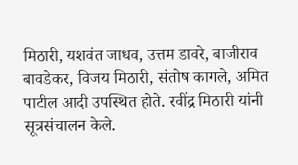मिठारी, यशवंत जाधव, उत्तम डावरे, बाजीराव बावडेकर, विजय मिठारी, संतोष कागले, अमित पाटील आदी उपस्थित होते. रवींद्र मिठारी यांनी सूत्रसंचालन केले.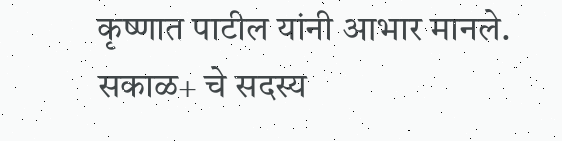कृष्णात पाटील यांनी आभार मानले.
सकाळ+ चे सदस्य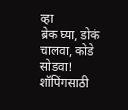व्हा
ब्रेक घ्या, डोकं चालवा, कोडे सोडवा!
शॉपिंगसाठी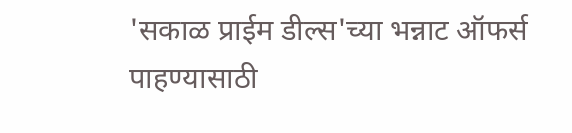'सकाळ प्राईम डील्स'च्या भन्नाट ऑफर्स पाहण्यासाठी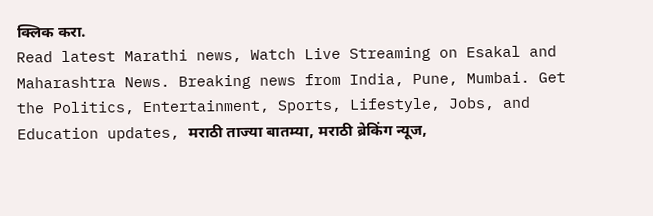क्लिक करा.
Read latest Marathi news, Watch Live Streaming on Esakal and Maharashtra News. Breaking news from India, Pune, Mumbai. Get the Politics, Entertainment, Sports, Lifestyle, Jobs, and Education updates, मराठी ताज्या बातम्या, मराठी ब्रेकिंग न्यूज,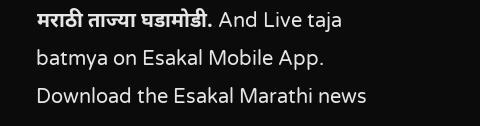मराठी ताज्या घडामोडी. And Live taja batmya on Esakal Mobile App. Download the Esakal Marathi news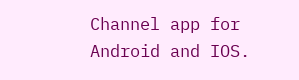Channel app for Android and IOS.